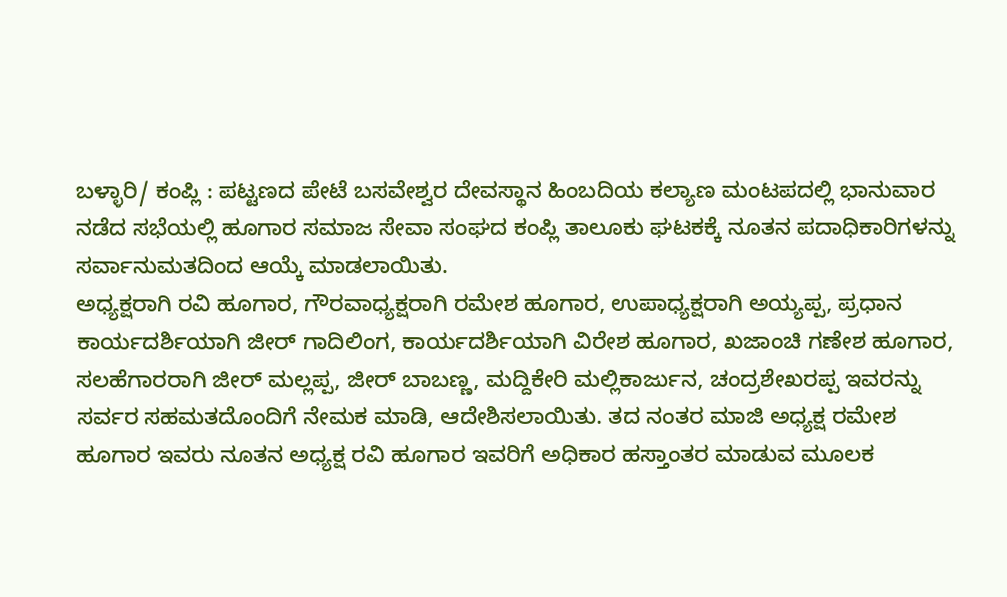ಬಳ್ಳಾರಿ/ ಕಂಪ್ಲಿ : ಪಟ್ಟಣದ ಪೇಟೆ ಬಸವೇಶ್ವರ ದೇವಸ್ಥಾನ ಹಿಂಬದಿಯ ಕಲ್ಯಾಣ ಮಂಟಪದಲ್ಲಿ ಭಾನುವಾರ ನಡೆದ ಸಭೆಯಲ್ಲಿ ಹೂಗಾರ ಸಮಾಜ ಸೇವಾ ಸಂಘದ ಕಂಪ್ಲಿ ತಾಲೂಕು ಘಟಕಕ್ಕೆ ನೂತನ ಪದಾಧಿಕಾರಿಗಳನ್ನು ಸರ್ವಾನುಮತದಿಂದ ಆಯ್ಕೆ ಮಾಡಲಾಯಿತು.
ಅಧ್ಯಕ್ಷರಾಗಿ ರವಿ ಹೂಗಾರ, ಗೌರವಾಧ್ಯಕ್ಷರಾಗಿ ರಮೇಶ ಹೂಗಾರ, ಉಪಾಧ್ಯಕ್ಷರಾಗಿ ಅಯ್ಯಪ್ಪ, ಪ್ರಧಾನ ಕಾರ್ಯದರ್ಶಿಯಾಗಿ ಜೀರ್ ಗಾದಿಲಿಂಗ, ಕಾರ್ಯದರ್ಶಿಯಾಗಿ ವಿರೇಶ ಹೂಗಾರ, ಖಜಾಂಚಿ ಗಣೇಶ ಹೂಗಾರ, ಸಲಹೆಗಾರರಾಗಿ ಜೀರ್ ಮಲ್ಲಪ್ಪ, ಜೀರ್ ಬಾಬಣ್ಣ, ಮದ್ದಿಕೇರಿ ಮಲ್ಲಿಕಾರ್ಜುನ, ಚಂದ್ರಶೇಖರಪ್ಪ ಇವರನ್ನು ಸರ್ವರ ಸಹಮತದೊಂದಿಗೆ ನೇಮಕ ಮಾಡಿ, ಆದೇಶಿಸಲಾಯಿತು. ತದ ನಂತರ ಮಾಜಿ ಅಧ್ಯಕ್ಷ ರಮೇಶ ಹೂಗಾರ ಇವರು ನೂತನ ಅಧ್ಯಕ್ಷ ರವಿ ಹೂಗಾರ ಇವರಿಗೆ ಅಧಿಕಾರ ಹಸ್ತಾಂತರ ಮಾಡುವ ಮೂಲಕ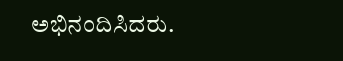ಅಭಿನಂದಿಸಿದರು.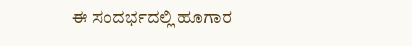ಈ ಸಂದರ್ಭದಲ್ಲಿ ಹೂಗಾರ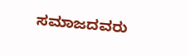ಸಮಾಜದವರು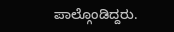ಪಾಲ್ಗೊಂಡಿದ್ದರು.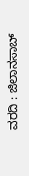ವರದಿ : ಜಿಲಾನಸಾಬ್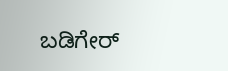ಬಡಿಗೇರ್